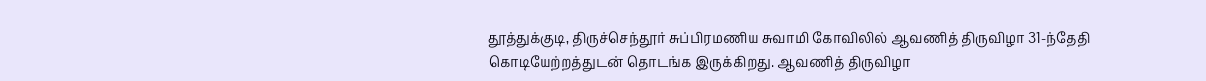தூத்துக்குடி, திருச்செந்தூர் சுப்பிரமணிய சுவாமி கோவிலில் ஆவணித் திருவிழா 31-ந்தேதி கொடியேற்றத்துடன் தொடங்க இருக்கிறது. ஆவணித் திருவிழா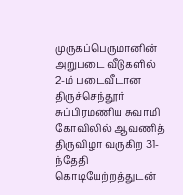முருகப்பெருமானின் அறுபடை வீடுகளில் 2-ம் படைவீடான திருச்செந்தூர் சுப்பிரமணிய சுவாமி கோவிலில் ஆவணித் திருவிழா வருகிற 31-ந்தேதி கொடியேற்றத்துடன்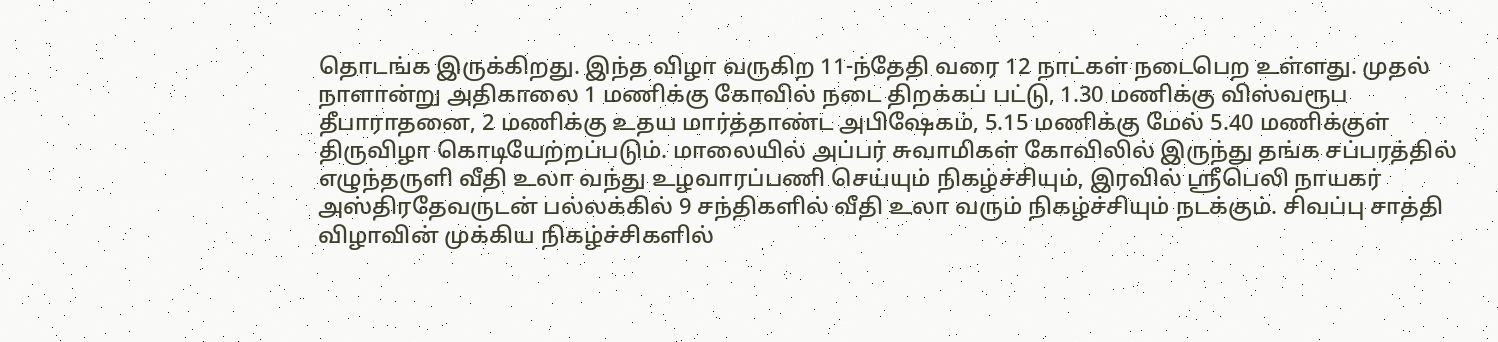தொடங்க இருக்கிறது. இந்த விழா வருகிற 11-ந்தேதி வரை 12 நாட்கள் நடைபெற உள்ளது. முதல் நாளான்று அதிகாலை 1 மணிக்கு கோவில் நடை திறக்கப் பட்டு, 1.30 மணிக்கு விஸ்வரூப தீபாராதனை, 2 மணிக்கு உதய மார்த்தாண்ட அபிஷேகம், 5.15 மணிக்கு மேல் 5.40 மணிக்குள் திருவிழா கொடியேற்றப்படும். மாலையில் அப்பர் சுவாமிகள் கோவிலில் இருந்து தங்க சப்பரத்தில் எழுந்தருளி வீதி உலா வந்து உழவாரப்பணி செய்யும் நிகழ்ச்சியும், இரவில் ஸ்ரீபெலி நாயகர் அஸ்திரதேவருடன் பல்லக்கில் 9 சந்திகளில் வீதி உலா வரும் நிகழ்ச்சியும் நடக்கும். சிவப்பு சாத்தி விழாவின் முக்கிய நிகழ்ச்சிகளில்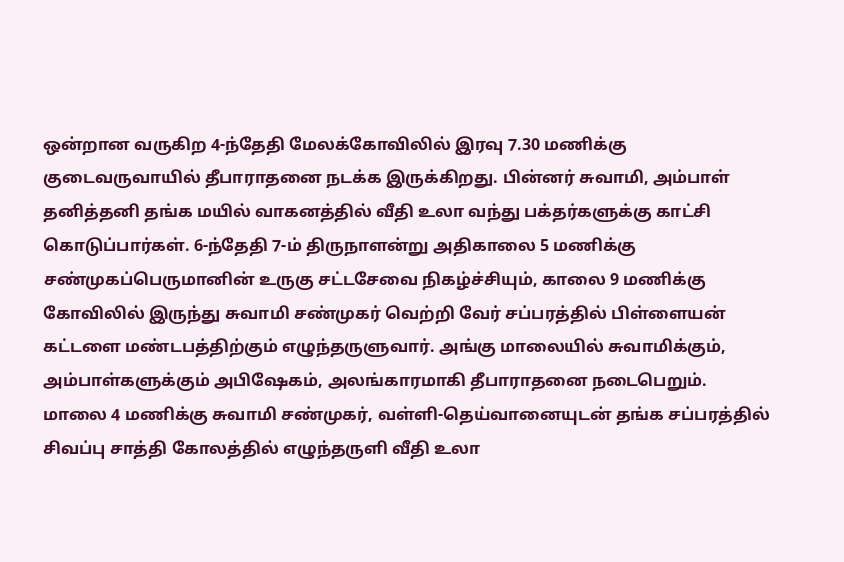ஒன்றான வருகிற 4-ந்தேதி மேலக்கோவிலில் இரவு 7.30 மணிக்கு குடைவருவாயில் தீபாராதனை நடக்க இருக்கிறது. பின்னர் சுவாமி, அம்பாள் தனித்தனி தங்க மயில் வாகனத்தில் வீதி உலா வந்து பக்தர்களுக்கு காட்சி கொடுப்பார்கள். 6-ந்தேதி 7-ம் திருநாளன்று அதிகாலை 5 மணிக்கு சண்முகப்பெருமானின் உருகு சட்டசேவை நிகழ்ச்சியும், காலை 9 மணிக்கு கோவிலில் இருந்து சுவாமி சண்முகர் வெற்றி வேர் சப்பரத்தில் பிள்ளையன் கட்டளை மண்டபத்திற்கும் எழுந்தருளுவார். அங்கு மாலையில் சுவாமிக்கும், அம்பாள்களுக்கும் அபிஷேகம், அலங்காரமாகி தீபாராதனை நடைபெறும். மாலை 4 மணிக்கு சுவாமி சண்முகர், வள்ளி-தெய்வானையுடன் தங்க சப்பரத்தில் சிவப்பு சாத்தி கோலத்தில் எழுந்தருளி வீதி உலா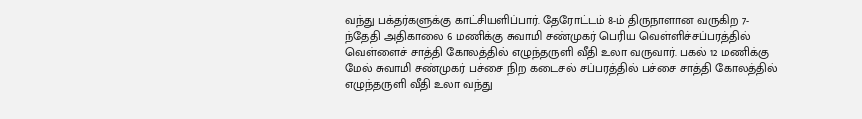வந்து பக்தர்களுக்கு காட்சியளிப்பார். தேரோட்டம் 8-ம் திருநாளான வருகிற 7-ந்தேதி அதிகாலை 6 மணிக்கு சுவாமி சண்முகர் பெரிய வெள்ளிச்சப்பரத்தில் வெள்ளைச் சாத்தி கோலத்தில் எழுந்தருளி வீதி உலா வருவார். பகல் 12 மணிக்கு மேல் சுவாமி சண்முகர் பச்சை நிற கடைசல் சப்பரத்தில் பச்சை சாத்தி கோலத்தில் எழுந்தருளி வீதி உலா வந்து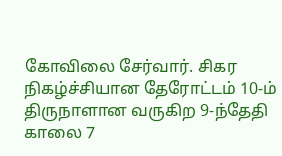கோவிலை சேர்வார். சிகர நிகழ்ச்சியான தேரோட்டம் 10-ம் திருநாளான வருகிற 9-ந்தேதி காலை 7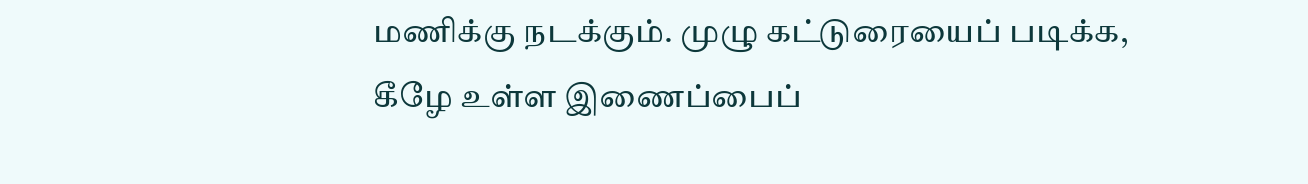மணிக்கு நடக்கும். முழு கட்டுரையைப் படிக்க, கீழே உள்ள இணைப்பைப்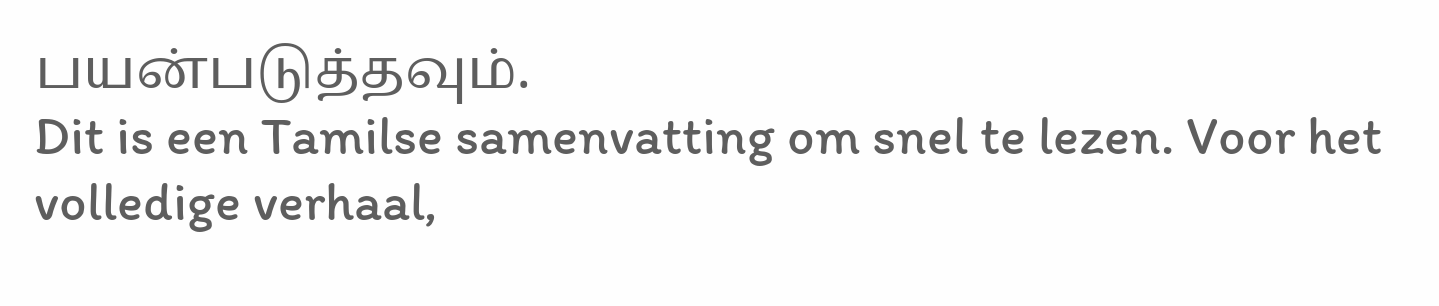பயன்படுத்தவும்.
Dit is een Tamilse samenvatting om snel te lezen. Voor het volledige verhaal,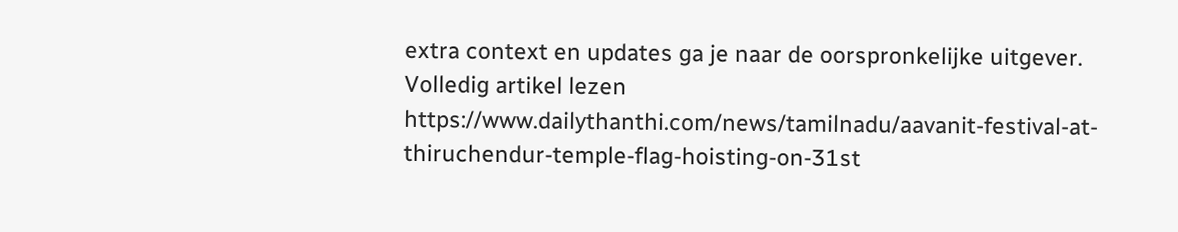extra context en updates ga je naar de oorspronkelijke uitgever.
Volledig artikel lezen
https://www.dailythanthi.com/news/tamilnadu/aavanit-festival-at-thiruchendur-temple-flag-hoisting-on-31st